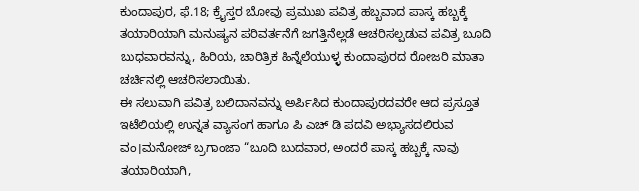ಕುಂದಾಪುರ, ಫೆ.18; ಕ್ರೈಸ್ತರ ಬೋವು ಪ್ರಮುಖ ಪವಿತ್ರ ಹಬ್ಬವಾದ ಪಾಸ್ಕ ಹಬ್ಬಕ್ಕೆ ತಯಾರಿಯಾಗಿ ಮನುಷ್ಯನ ಪರಿವರ್ತನೆಗೆ ಜಗತ್ತಿನೆಲ್ಲಡೆ ಆಚರಿಸಲ್ಪಡುವ ಪವಿತ್ರ ಬೂದಿ ಬುಧವಾರವನ್ನು, ಹಿರಿಯ, ಚಾರಿತ್ರಿಕ ಹಿನ್ನೆಲೆಯುಳ್ಳ ಕುಂದಾಪುರದ ರೋಜರಿ ಮಾತಾ ಚರ್ಚಿನಲ್ಲಿ ಆಚರಿಸಲಾಯಿತು.
ಈ ಸಲುವಾಗಿ ಪವಿತ್ರ ಬಲಿದಾನವನ್ನು ಅರ್ಪಿಸಿದ ಕುಂದಾಪುರದವರೇ ಆದ ಪ್ರಸ್ತೂತ ಇಟೆಲಿಯಲ್ಲಿ ಉನ್ನತ ವ್ಯಾಸಂಗ ಹಾಗೂ ಪಿ ಎಚ್ ಡಿ ಪದವಿ ಅಭ್ಯಾಸದಲಿರುವ ವಂ।ಮನೋಜ್ ಬ್ರಗಾಂಜಾ “ಬೂದಿ ಬುದವಾರ, ಅಂದರೆ ಪಾಸ್ಕ ಹಬ್ಬಕ್ಕೆ ನಾವು ತಯಾರಿಯಾಗಿ,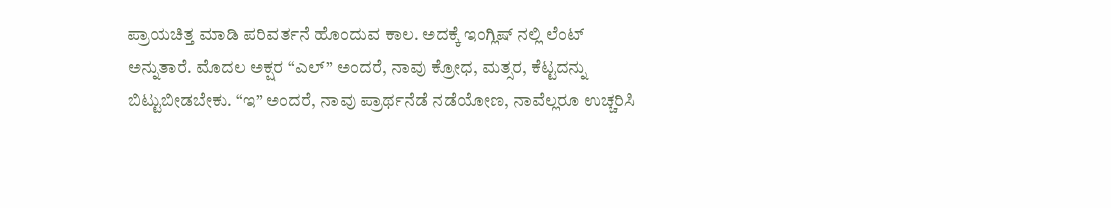ಪ್ರಾಯಚಿತ್ತ ಮಾಡಿ ಪರಿವರ್ತನೆ ಹೊಂದುವ ಕಾಲ. ಅದಕ್ಕೆ ಇಂಗ್ಲಿಷ್ ನಲ್ಲಿ ಲೆಂಟ್ ಅನ್ನುತಾರೆ. ಮೊದಲ ಅಕ್ಷರ “ಎಲ್” ಅಂದರೆ, ನಾವು ಕ್ರೋಧ, ಮತ್ಸರ, ಕೆಟ್ಟದನ್ನು ಬಿಟ್ಟುಬೀಡಬೇಕು. “ಇ” ಅಂದರೆ, ನಾವು ಪ್ರಾರ್ಥನೆಡೆ ನಡೆಯೋಣ, ನಾವೆಲ್ಲರೂ ಉಚ್ಚರಿಸಿ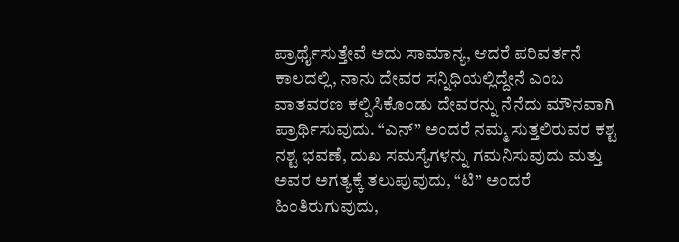ಪ್ರಾರ್ಥೈಸುತ್ತೇವೆ ಅದು ಸಾಮಾನ್ಯ, ಆದರೆ ಪರಿವರ್ತನೆ ಕಾಲದಲ್ಲಿ, ನಾನು ದೇವರ ಸನ್ನಿಧಿಯಲ್ಲಿದ್ದೇನೆ ಎಂಬ ವಾತವರಣ ಕಲ್ಪಿಸಿಕೊಂಡು ದೇವರನ್ನು ನೆನೆದು ಮೌನವಾಗಿ ಪ್ರಾರ್ಥಿಸುವುದು. “ಎನ್” ಅಂದರೆ ನಮ್ಮ ಸುತ್ತಲಿರುವರ ಕಶ್ಟ ನಶ್ಟ ಭವಣೆ, ದುಖ ಸಮಸ್ಯೆಗಳನ್ನು ಗಮನಿಸುವುದು ಮತ್ತು ಅವರ ಅಗತ್ಯಕ್ಕೆ ತಲುಪುವುದು, “ಟಿ” ಅಂದರೆ ಹಿಂತಿರುಗುವುದು,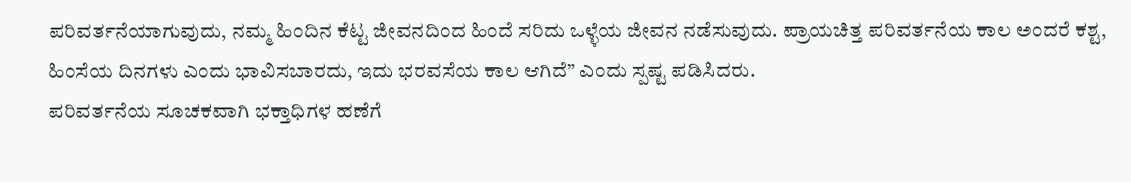ಪರಿವರ್ತನೆಯಾಗುವುದು, ನಮ್ಮ ಹಿಂದಿನ ಕೆಟ್ಟ ಜೀವನದಿಂದ ಹಿಂದೆ ಸರಿದು ಒಳ್ಳೆಯ ಜೀವನ ನಡೆಸುವುದು. ಪ್ರಾಯಚಿತ್ತ ಪರಿವರ್ತನೆಯ ಕಾಲ ಅಂದರೆ ಕಶ್ಟ, ಹಿಂಸೆಯ ದಿನಗಳು ಎಂದು ಭಾವಿಸಬಾರದು, ಇದು ಭರವಸೆಯ ಕಾಲ ಆಗಿದೆ” ಎಂದು ಸ್ಪಷ್ಟ ಪಡಿಸಿದರು.
ಪರಿವರ್ತನೆಯ ಸೂಚಕವಾಗಿ ಭಕ್ತಾಧಿಗಳ ಹಣೆಗೆ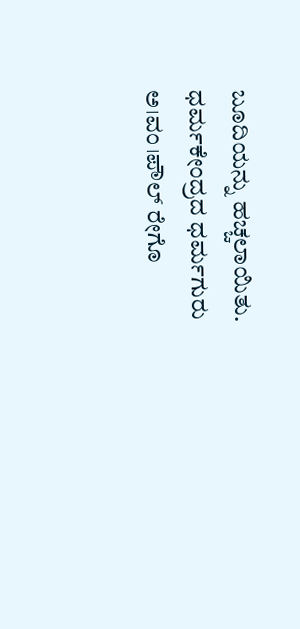ಬೂದಿಯನ್ನು ಹಚ್ಚಲಾಯಿತು. ಧರ್ಮಕೇಂದ್ರದ ಧರ್ಮಗುರು ಅ।ವಂ।ಪೌಲ್ ರೇಗೊ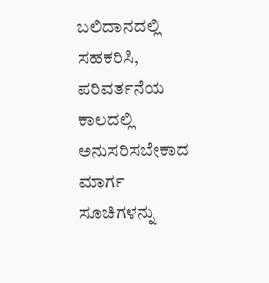ಬಲಿದಾನದಲ್ಲಿ ಸಹಕರಿಸಿ, ಪರಿವರ್ತನೆಯ ಕಾಲದಲ್ಲಿ ಅನುಸರಿಸಬೇಕಾದ ಮಾರ್ಗ ಸೂಚಿಗಳನ್ನು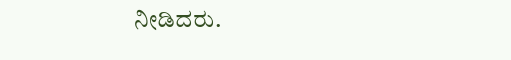ನೀಡಿದರು.